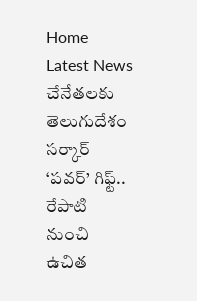Home Latest News చేనేతలకు తెలుగుదేశం సర్కార్ ‘పవర్’ గిఫ్ట్.. రేపాటి నుంచి ఉచిత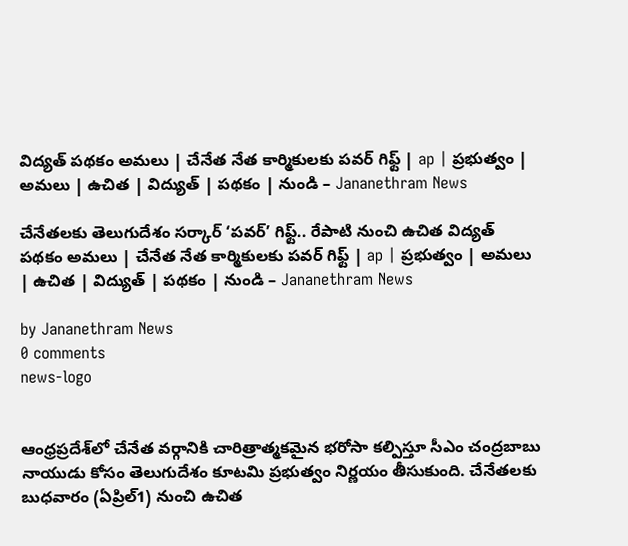విద్యత్ పథకం అమలు | చేనేత నేత కార్మికులకు పవర్ గిఫ్ట్ | ap | ప్రభుత్వం | అమలు | ఉచిత | విద్యుత్ | పథకం | నుండి – Jananethram News

చేనేతలకు తెలుగుదేశం సర్కార్ ‘పవర్’ గిఫ్ట్.. రేపాటి నుంచి ఉచిత విద్యత్ పథకం అమలు | చేనేత నేత కార్మికులకు పవర్ గిఫ్ట్ | ap | ప్రభుత్వం | అమలు | ఉచిత | విద్యుత్ | పథకం | నుండి – Jananethram News

by Jananethram News
0 comments
news-logo


ఆంధ్రప్రదేశ్‌లో చేనేత వర్గానికి చారిత్రాత్మకమైన భరోసా కల్పిస్తూ సీఎం చంద్రబాబు నాయుడు కోసం తెలుగుదేశం కూటమి ప్రభుత్వం నిర్ణయం తీసుకుంది. చేనేతలకు బుధవారం (ఏప్రిల్1) నుంచి ఉచిత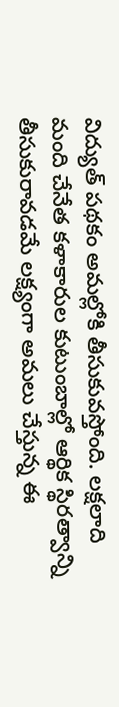విద్యుత్ పథకం అమల్లోకి తీసుకువస్తోంది. లక్షలాది మంది చేనేత కళాకారుల కుటుంబాల్లో ఆర్థిక స్థిరత్వాన్ని తీసుకురావడమే లక్ష్యంగా అమలు చేస్తున్న ఈ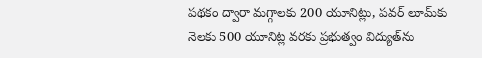పథకం ద్వారా మగ్గాలకు 200 యూనిట్లు, పవర్ లూమ్‌కు నెలకు 500 యూనిట్ల వరకు ప్రభుత్వం విద్యుత్‌ను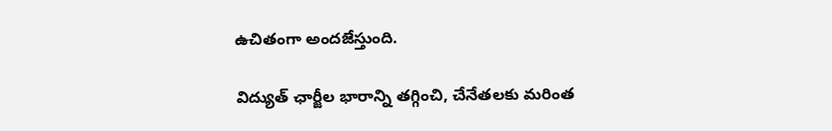ఉచితంగా అందజేస్తుంది.

విద్యుత్ ఛార్జీల భారాన్ని తగ్గించి, చేనేతలకు మరింత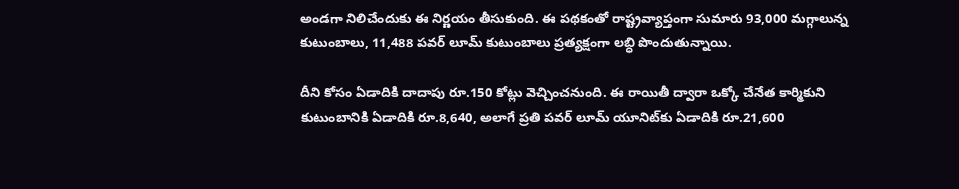అండగా నిలిచేందుకు ఈ నిర్ణయం తీసుకుంది. ఈ పథకంతో రాష్ట్రవ్యాప్తంగా సుమారు 93,000 మగ్గాలున్న కుటుంబాలు, 11,488 పవర్ లూమ్ కుటుంబాలు ప్రత్యక్షంగా లబ్ధి పొందుతున్నాయి.

దీని కోసం ఏడాదికి దాదాపు రూ.150 కోట్లు వెచ్చించనుంది. ఈ రాయితీ ద్వారా ఒక్కో చేనేత కార్మికుని కుటుంబానికి ఏడాదికి రూ.8,640, అలాగే ప్రతి పవర్ లూమ్ యూనిట్‌కు ఏడాదికి రూ.21,600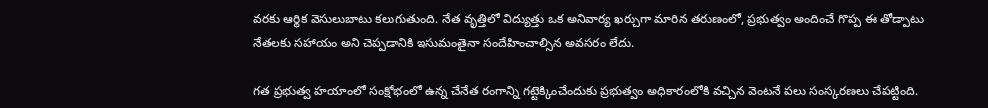వరకు ఆర్థిక వెసులుబాటు కలుగుతుంది. నేత వృత్తిలో విద్యుత్తు ఒక అనివార్య ఖర్చుగా మారిన తరుణంలో, ప్రభుత్వం అందించే గొప్ప ఈ తోడ్పాటు నేతలకు సహాయం అని చెప్పడానికి ఇసుమంతైనా సందేహించాల్సిన అవసరం లేదు.

గత ప్రభుత్వ హయాంలో సంక్షోభంలో ఉన్న చేనేత రంగాన్ని గట్టెక్కించేందుకు ప్రభుత్వం అధికారంలోకి వచ్చిన వెంటనే పలు సంస్కరణలు చేపట్టింది.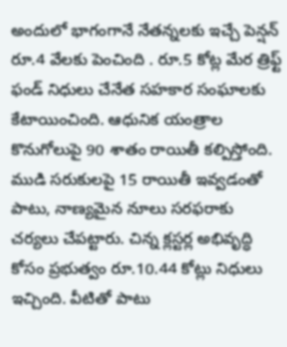అందులో భాగంగానే నేతన్నలకు ఇచ్చే పెన్షన్ రూ.4 వేలకు పెంచింది . రూ.5 కోట్ల మేర త్రిఫ్ట్ ఫండ్ నిధులు చేనేత సహకార సంఘాలకు కేటాయించింది. ఆధునిక యంత్రాల కొనుగోలుపై 90 శాతం రాయితీ కల్పిస్తోంది. ముడి సరుకులపై 15 రాయితీ ఇవ్వడంతో పాటు, నాణ్యమైన నూలు సరఫరాకు చర్యలు చేపట్టారు. చిన్న క్లస్టర్ల అభివృద్ధి కోసం ప్రభుత్వం రూ.10.44 కోట్లు నిధులు ఇచ్చింది. వీటితో పాటు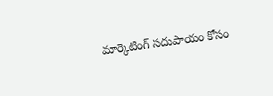మార్కెటింగ్ సదుపాయం కోసం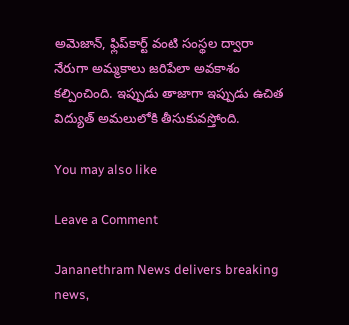అమెజాన్, ఫ్లిప్‌కార్ట్ వంటి సంస్థల ద్వారా నేరుగా అమ్మకాలు జరిపేలా అవకాశం కల్పించింది. ఇప్పుడు తాజాగా ఇప్పుడు ఉచిత విద్యుత్ అమలులోకి తీసుకువస్తోంది.

You may also like

Leave a Comment

Jananethram News delivers breaking news,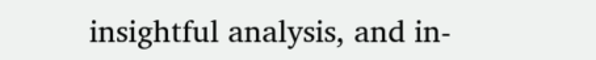insightful analysis, and in-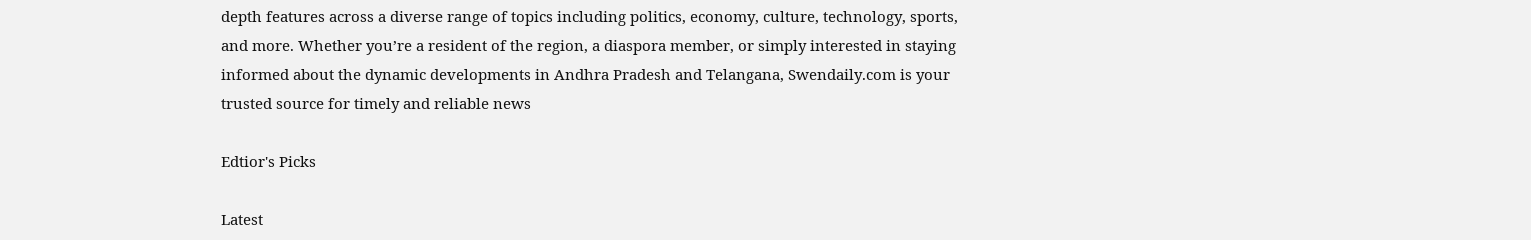depth features across a diverse range of topics including politics, economy, culture, technology, sports, and more. Whether you’re a resident of the region, a diaspora member, or simply interested in staying informed about the dynamic developments in Andhra Pradesh and Telangana, Swendaily.com is your trusted source for timely and reliable news

Edtior's Picks

Latest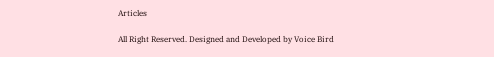Articles

All Right Reserved. Designed and Developed by Voice Bird